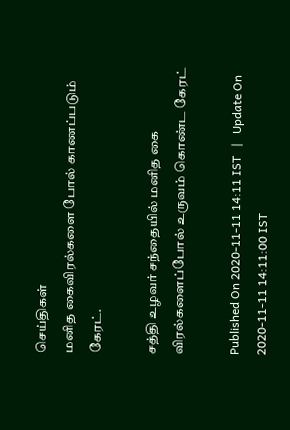செய்திகள்
மனித கைவிரல்களை போல் காணப்படும் கேரட்.

சத்தி உழவர் சந்தையில் மனித கை விரல்களைப்போல் உருவம் கொண்ட கேரட்

Published On 2020-11-11 14:11 IST   |   Update On 2020-11-11 14:11:00 IST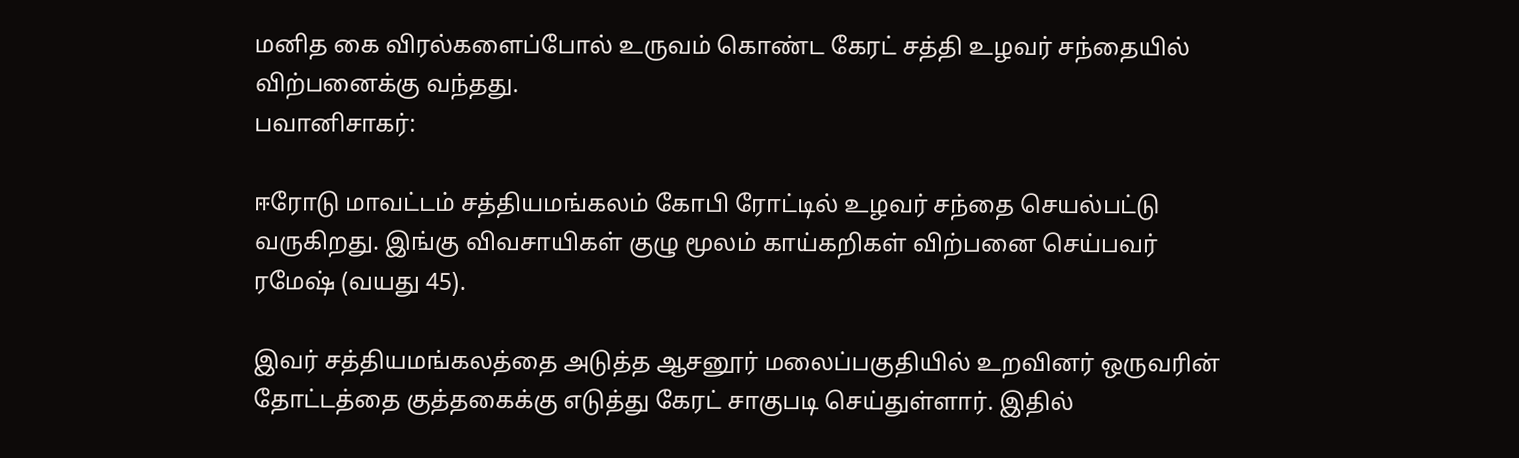மனித கை விரல்களைப்போல் உருவம் கொண்ட கேரட் சத்தி உழவர் சந்தையில் விற்பனைக்கு வந்தது.
பவானிசாகர்:

ஈரோடு மாவட்டம் சத்தியமங்கலம் கோபி ரோட்டில் உழவர் சந்தை செயல்பட்டு வருகிறது. இங்கு விவசாயிகள் குழு மூலம் காய்கறிகள் விற்பனை செய்பவர் ரமேஷ் (வயது 45).

இவர் சத்தியமங்கலத்தை அடுத்த ஆசனூர் மலைப்பகுதியில் உறவினர் ஒருவரின் தோட்டத்தை குத்தகைக்கு எடுத்து கேரட் சாகுபடி செய்துள்ளார். இதில்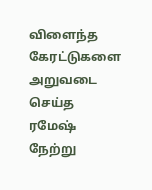விளைந்த கேரட்டுகளை அறுவடை செய்த ரமேஷ் நேற்று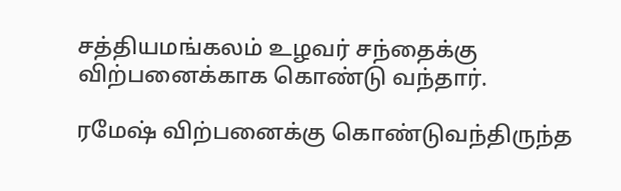சத்தியமங்கலம் உழவர் சந்தைக்கு விற்பனைக்காக கொண்டு வந்தார்.

ரமேஷ் விற்பனைக்கு கொண்டுவந்திருந்த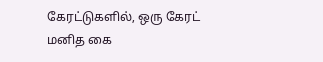கேரட்டுகளில், ஒரு கேரட் மனித கை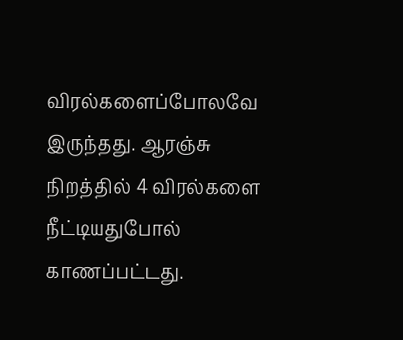விரல்களைப்போலவே இருந்தது. ஆரஞ்சு நிறத்தில் 4 விரல்களை நீட்டியதுபோல் காணப்பட்டது.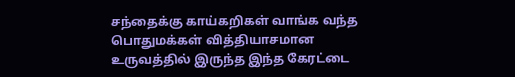சந்தைக்கு காய்கறிகள் வாங்க வந்த பொதுமக்கள் வித்தியாசமான உருவத்தில் இருந்த இந்த கேரட்டை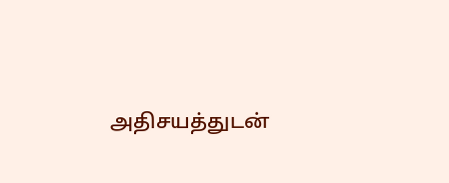அதிசயத்துடன்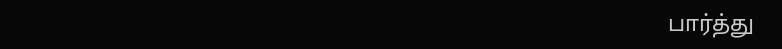பார்த்து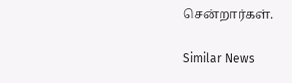சென்றார்கள்.

Similar News